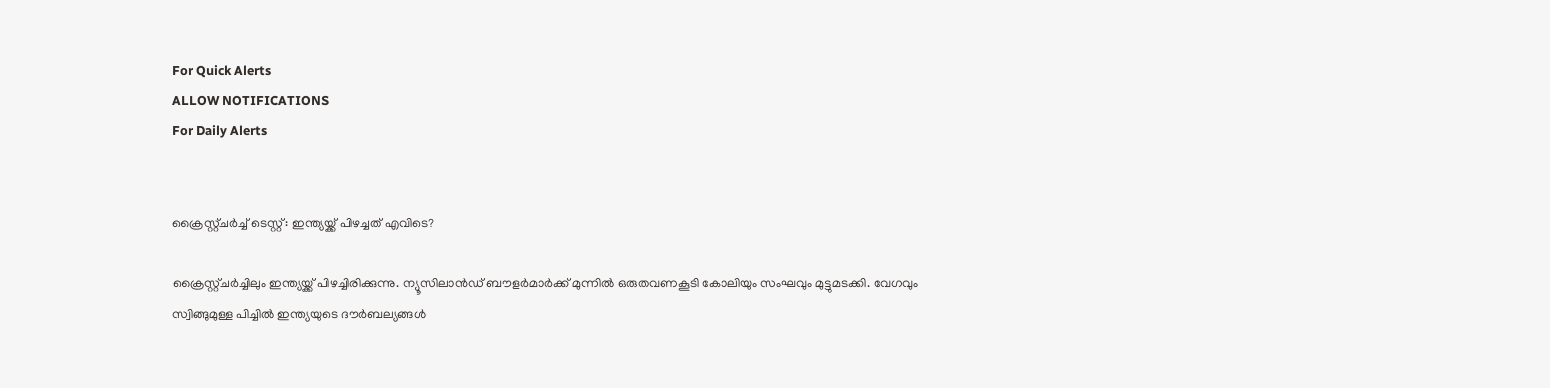For Quick Alerts
ALLOW NOTIFICATIONS
For Daily Alerts


ക്രൈസ്റ്റ്ചര്‍ച്ച് ടെസ്റ്റ്: ഇന്ത്യയ്ക്ക് പിഴച്ചത് എവിടെ?

ക്രൈസ്റ്റ്ചര്‍ച്ചിലും ഇന്ത്യയ്ക്ക് പിഴച്ചിരിക്കുന്നു. ന്യൂസിലാന്‍ഡ് ബൗളര്‍മാര്‍ക്ക് മുന്നില്‍ ഒരുതവണകൂടി കോലിയും സംഘവും മുട്ടുമടക്കി. വേഗവും സ്വിങ്ങുമുള്ള പിച്ചില്‍ ഇന്ത്യയുടെ ദൗര്‍ബല്യങ്ങള്‍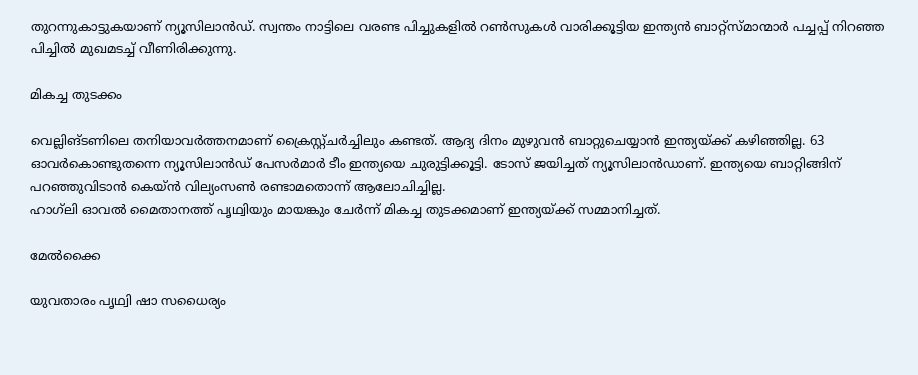തുറന്നുകാട്ടുകയാണ് ന്യൂസിലാന്‍ഡ്. സ്വന്തം നാട്ടിലെ വരണ്ട പിച്ചുകളില്‍ റണ്‍സുകള്‍ വാരിക്കൂട്ടിയ ഇന്ത്യന്‍ ബാറ്റ്‌സ്മാന്മാര്‍ പച്ചപ്പ് നിറഞ്ഞ പിച്ചില്‍ മുഖമടച്ച് വീണിരിക്കുന്നു.

മികച്ച തുടക്കം

വെല്ലിങ്ടണിലെ തനിയാവര്‍ത്തനമാണ് ക്രൈസ്റ്റ്ചര്‍ച്ചിലും കണ്ടത്. ആദ്യ ദിനം മുഴുവന്‍ ബാറ്റുചെയ്യാന്‍ ഇന്ത്യയ്ക്ക് കഴിഞ്ഞില്ല. 63 ഓവര്‍കൊണ്ടുതന്നെ ന്യൂസിലാന്‍ഡ് പേസര്‍മാര്‍ ടീം ഇന്ത്യയെ ചുരുട്ടിക്കൂട്ടി. ടോസ് ജയിച്ചത് ന്യൂസിലാന്‍ഡാണ്. ഇന്ത്യയെ ബാറ്റിങ്ങിന് പറഞ്ഞുവിടാന്‍ കെയ്ന്‍ വില്യംസണ്‍ രണ്ടാമതൊന്ന് ആലോചിച്ചില്ല.
ഹാഗ്‌ലി ഓവല്‍ മൈതാനത്ത് പൃഥ്വിയും മായങ്കും ചേര്‍ന്ന് മികച്ച തുടക്കമാണ് ഇന്ത്യയ്ക്ക് സമ്മാനിച്ചത്.

മേൽക്കൈ

യുവതാരം പൃഥ്വി ഷാ സധൈര്യം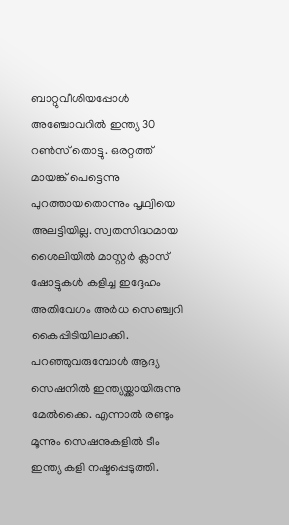ബാറ്റുവീശിയപ്പോള്‍ അഞ്ചോവറില്‍ ഇന്ത്യ 30 റണ്‍സ് തൊട്ടു. ഒരറ്റത്ത് മായങ്ക് പെട്ടെന്നു പുറത്തായതൊന്നും പൃഥ്വിയെ അലട്ടിയില്ല. സ്വതസിദ്ധമായ ശൈലിയില്‍ മാസ്റ്റര്‍ ക്ലാസ് ഷോട്ടുകള്‍ കളിച്ച ഇദ്ദേഹം അതിവേഗം അര്‍ധ സെഞ്ച്വറി കൈപ്പിടിയിലാക്കി. പറഞ്ഞുവരുമ്പോള്‍ ആദ്യ സെഷനില്‍ ഇന്ത്യയ്ക്കായിരുന്നു മേല്‍ക്കൈ. എന്നാല്‍ രണ്ടും മൂന്നും സെഷനുകളില്‍ ടീം ഇന്ത്യ കളി നഷ്ടപ്പെടുത്തി.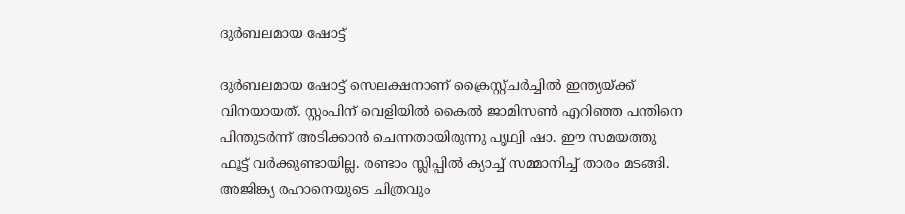ദുർബലമായ ഷോട്ട്

ദുര്‍ബലമായ ഷോട്ട് സെലക്ഷനാണ് ക്രൈസ്റ്റ്ചര്‍ച്ചില്‍ ഇന്ത്യയ്ക്ക് വിനയായത്. സ്റ്റംപിന് വെളിയില്‍ കൈല്‍ ജാമിസണ്‍ എറിഞ്ഞ പന്തിനെ പിന്തുടര്‍ന്ന് അടിക്കാന്‍ ചെന്നതായിരുന്നു പൃഥ്വി ഷാ. ഈ സമയത്തു ഫൂട്ട് വര്‍ക്കുണ്ടായില്ല. രണ്ടാം സ്ലിപ്പില്‍ ക്യാച്ച് സമ്മാനിച്ച് താരം മടങ്ങി.
അജിങ്ക്യ രഹാനെയുടെ ചിത്രവും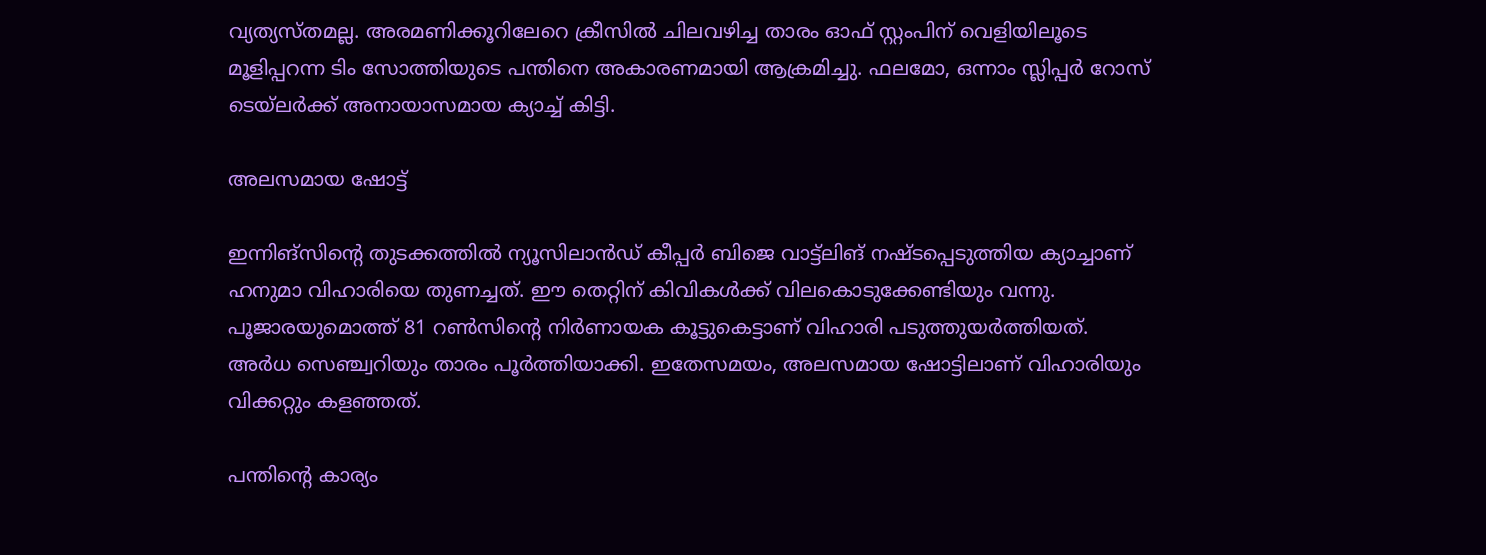വ്യത്യസ്തമല്ല. അരമണിക്കൂറിലേറെ ക്രീസില്‍ ചിലവഴിച്ച താരം ഓഫ് സ്റ്റംപിന് വെളിയിലൂടെ മൂളിപ്പറന്ന ടിം സോത്തിയുടെ പന്തിനെ അകാരണമായി ആക്രമിച്ചു. ഫലമോ, ഒന്നാം സ്ലിപ്പര്‍ റോസ് ടെയ്‌ലര്‍ക്ക് അനായാസമായ ക്യാച്ച് കിട്ടി.

അലസമായ ഷോട്ട്

ഇന്നിങ്‌സിന്റെ തുടക്കത്തില്‍ ന്യൂസിലാന്‍ഡ് കീപ്പര്‍ ബിജെ വാട്ട്‌ലിങ് നഷ്ടപ്പെടുത്തിയ ക്യാച്ചാണ് ഹനുമാ വിഹാരിയെ തുണച്ചത്. ഈ തെറ്റിന് കിവികള്‍ക്ക് വിലകൊടുക്കേണ്ടിയും വന്നു. പൂജാരയുമൊത്ത് 81 റണ്‍സിന്റെ നിര്‍ണായക കൂട്ടുകെട്ടാണ് വിഹാരി പടുത്തുയര്‍ത്തിയത്. അര്‍ധ സെഞ്ച്വറിയും താരം പൂര്‍ത്തിയാക്കി. ഇതേസമയം, അലസമായ ഷോട്ടിലാണ് വിഹാരിയും വിക്കറ്റും കളഞ്ഞത്.

പന്തിന്റെ കാര്യം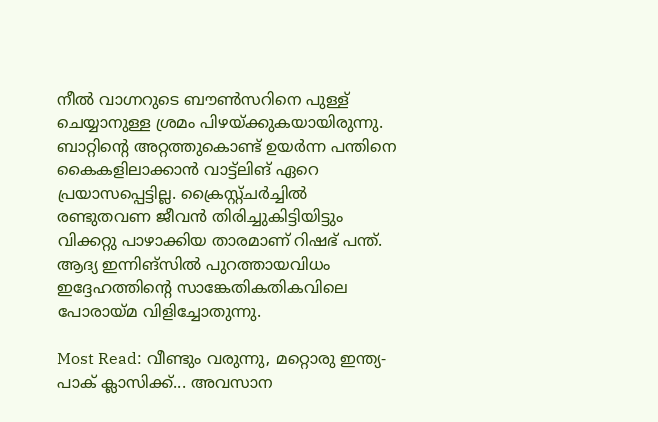നീല്‍ വാഗ്നറുടെ ബൗണ്‍സറിനെ പുള്ള് ചെയ്യാനുള്ള ശ്രമം പിഴയ്ക്കുകയായിരുന്നു. ബാറ്റിന്റെ അറ്റത്തുകൊണ്ട് ഉയര്‍ന്ന പന്തിനെ കൈകളിലാക്കാന്‍ വാട്ട്‌ലിങ് ഏറെ പ്രയാസപ്പെട്ടില്ല. ക്രൈസ്റ്റ്ചര്‍ച്ചില്‍ രണ്ടുതവണ ജീവന്‍ തിരിച്ചുകിട്ടിയിട്ടും വിക്കറ്റു പാഴാക്കിയ താരമാണ് റിഷഭ് പന്ത്. ആദ്യ ഇന്നിങ്‌സില്‍ പുറത്തായവിധം ഇദ്ദേഹത്തിന്റെ സാങ്കേതികതികവിലെ പോരായ്മ വിളിച്ചോതുന്നു.

Most Read: വീണ്ടും വരുന്നു, മറ്റൊരു ഇന്ത്യ- പാക് ക്ലാസിക്ക്... അവസാന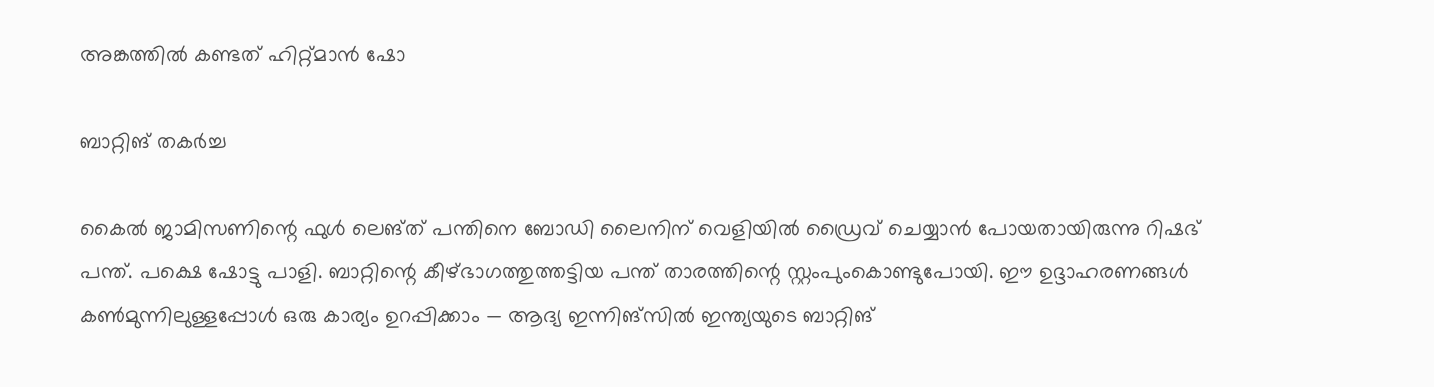അങ്കത്തില്‍ കണ്ടത് ഹിറ്റ്മാന്‍ ഷോ

ബാറ്റിങ് തകർച്ച

കൈല്‍ ജാമിസണിന്റെ ഫുള്‍ ലെങ്ത് പന്തിനെ ബോഡി ലൈനിന് വെളിയില്‍ ഡ്രൈവ് ചെയ്യാന്‍ പോയതായിരുന്നു റിഷഭ് പന്ത്. പക്ഷെ ഷോട്ടു പാളി. ബാറ്റിന്റെ കീഴ്ഭാഗത്തുത്തട്ടിയ പന്ത് താരത്തിന്റെ സ്റ്റംപുംകൊണ്ടുപോയി. ഈ ഉദ്ദാഹരണങ്ങള്‍ കണ്‍മുന്നിലുള്ളപ്പോള്‍ ഒരു കാര്യം ഉറപ്പിക്കാം — ആദ്യ ഇന്നിങ്‌സില്‍ ഇന്ത്യയുടെ ബാറ്റിങ്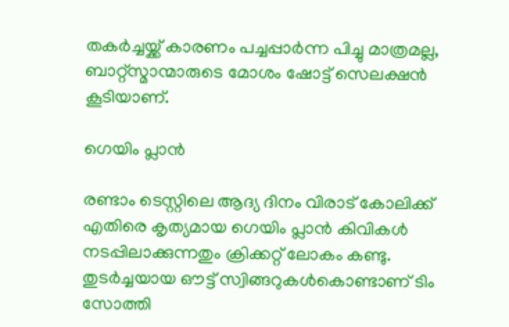തകര്‍ച്ചയ്ക്ക് കാരണം പച്ചപ്പാര്‍ന്ന പിച്ചു മാത്രമല്ല, ബാറ്റ്‌സ്മാന്മാരുടെ മോശം ഷോട്ട് സെലക്ഷന്‍ കൂടിയാണ്.

ഗെയിം പ്ലാൻ

രണ്ടാം ടെസ്റ്റിലെ ആദ്യ ദിനം വിരാട് കോലിക്ക് എതിരെ കൃത്യമായ ഗെയിം പ്ലാന്‍ കിവികള്‍ നടപ്പിലാക്കുന്നതും ക്രിക്കറ്റ് ലോകം കണ്ടു. തുടര്‍ച്ചയായ ഔട്ട് സ്വിങ്ങറുകള്‍കൊണ്ടാണ് ടിം സോത്തി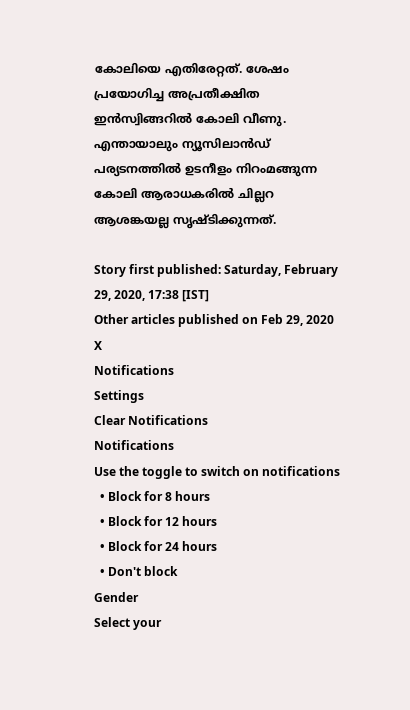കോലിയെ എതിരേറ്റത്. ശേഷം പ്രയോഗിച്ച അപ്രതീക്ഷിത ഇന്‍സ്വിങ്ങറില്‍ കോലി വീണു. എന്തായാലും ന്യൂസിലാന്‍ഡ് പര്യടനത്തില്‍ ഉടനീളം നിറംമങ്ങുന്ന കോലി ആരാധകരില്‍ ചില്ലറ ആശങ്കയല്ല സൃഷ്ടിക്കുന്നത്.

Story first published: Saturday, February 29, 2020, 17:38 [IST]
Other articles published on Feb 29, 2020
X
Notifications
Settings
Clear Notifications
Notifications
Use the toggle to switch on notifications
  • Block for 8 hours
  • Block for 12 hours
  • Block for 24 hours
  • Don't block
Gender
Select your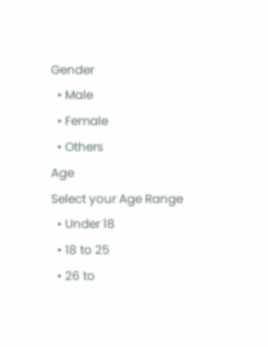Gender
  • Male
  • Female
  • Others
Age
Select your Age Range
  • Under 18
  • 18 to 25
  • 26 to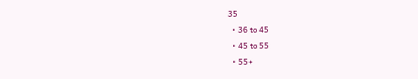35
  • 36 to 45
  • 45 to 55
  • 55+